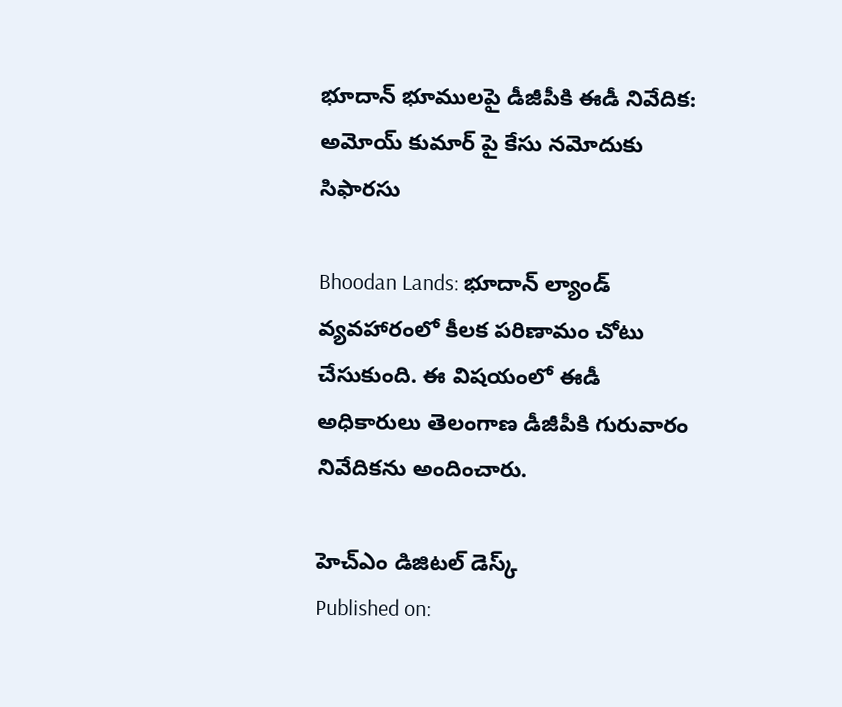భూదాన్ భూములపై డీజీపీకి ఈడీ నివేదిక: అమోయ్ కుమార్ పై కేసు నమోదుకు సిఫారసు

Bhoodan Lands: భూదాన్ ల్యాండ్ వ్యవహారంలో కీలక పరిణామం చోటు చేసుకుంది. ఈ విషయంలో ఈడీ అధికారులు తెలంగాణ డీజీపీకి గురువారం నివేదికను అందించారు.

హెచ్ఎం డిజిటల్ డెస్క్
Published on: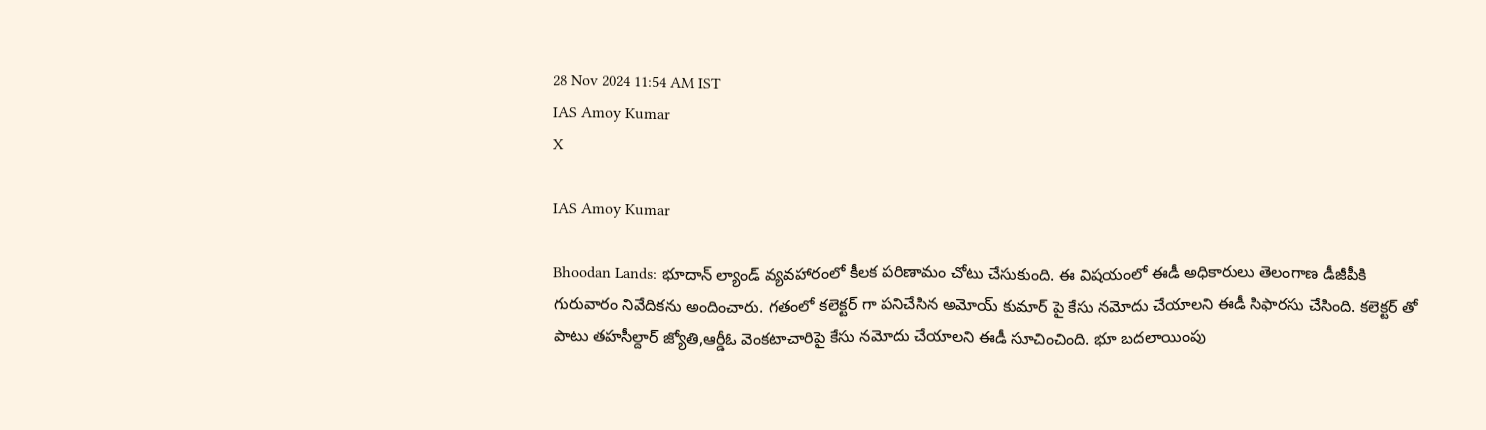28 Nov 2024 11:54 AM IST
IAS Amoy Kumar
X

IAS Amoy Kumar

Bhoodan Lands: భూదాన్ ల్యాండ్ వ్యవహారంలో కీలక పరిణామం చోటు చేసుకుంది. ఈ విషయంలో ఈడీ అధికారులు తెలంగాణ డీజీపీకి గురువారం నివేదికను అందించారు. గతంలో కలెక్టర్ గా పనిచేసిన అమోయ్ కుమార్ పై కేసు నమోదు చేయాలని ఈడీ సిఫారసు చేసింది. కలెక్టర్ తో పాటు తహసీల్దార్ జ్యోతి,ఆర్డీఓ వెంకటాచారిపై కేసు నమోదు చేయాలని ఈడీ సూచించింది. భూ బదలాయింపు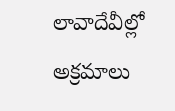లావాదేవీల్లో అక్రమాలు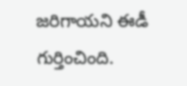జరిగాయని ఈడీ గుర్తించింది.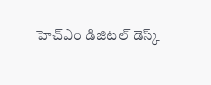హెచ్ఎం డిజిటల్ డెస్క్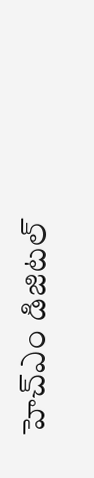హెచ్ఎం డిజిటల్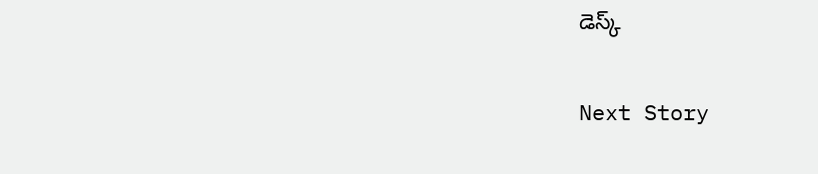డెస్క్

Next Story